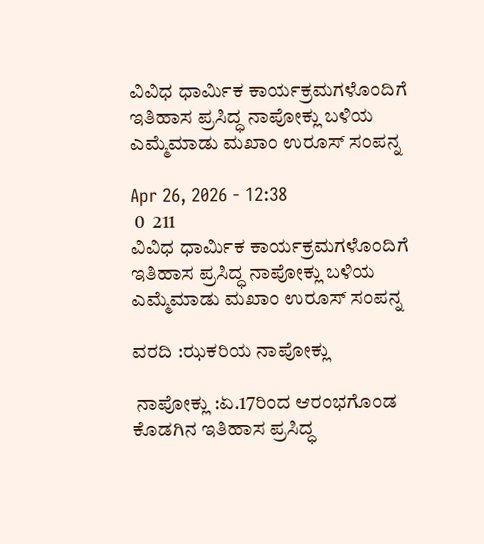ವಿವಿಧ ಧಾರ್ಮಿಕ ಕಾರ್ಯಕ್ರಮಗಳೊಂದಿಗೆ ಇತಿಹಾಸ ಪ್ರಸಿದ್ಧ ನಾಪೋಕ್ಲು ಬಳಿಯ ಎಮ್ಮೆಮಾಡು ಮಖಾಂ ಉರೂಸ್ ಸಂಪನ್ನ

Apr 26, 2026 - 12:38
 0  211
ವಿವಿಧ ಧಾರ್ಮಿಕ ಕಾರ್ಯಕ್ರಮಗಳೊಂದಿಗೆ  ಇತಿಹಾಸ ಪ್ರಸಿದ್ಧ ನಾಪೋಕ್ಲು ಬಳಿಯ ಎಮ್ಮೆಮಾಡು ಮಖಾಂ ಉರೂಸ್ ಸಂಪನ್ನ

ವರದಿ :ಝಕರಿಯ ನಾಪೋಕ್ಲು

 ನಾಪೋಕ್ಲು :ಏ.17ರಿಂದ ಆರಂಭಗೊಂಡ ಕೊಡಗಿನ ಇತಿಹಾಸ ಪ್ರಸಿದ್ಧ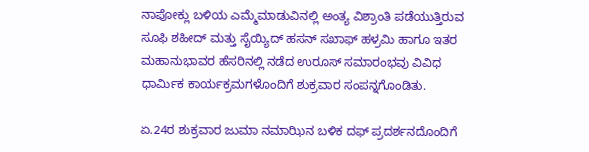ನಾಪೋಕ್ಲು ಬಳಿಯ ಎಮ್ಮೆಮಾಡುವಿನಲ್ಲಿ ಅಂತ್ಯ ವಿಶ್ರಾಂತಿ ಪಡೆಯುತ್ತಿರುವ ಸೂಫಿ ಶಹೀದ್ ಮತ್ತು ಸೈಯ್ಯಿದ್ ಹಸನ್ ಸಖಾಫ್ ಹಳ್ರಮಿ ಹಾಗೂ ಇತರ ಮಹಾನುಭಾವರ ಹೆಸರಿನಲ್ಲಿ ನಡೆದ ಉರೂಸ್ ಸಮಾರಂಭವು ವಿವಿಧ ಧಾರ್ಮಿಕ ಕಾರ್ಯಕ್ರಮಗಳೊಂದಿಗೆ ಶುಕ್ರವಾರ ಸಂಪನ್ನಗೊಂಡಿತು.

ಏ.24ರ ಶುಕ್ರವಾರ ಜುಮಾ ನಮಾಝಿನ ಬಳಿಕ ದಫ್ ಪ್ರದರ್ಶನದೊಂದಿಗೆ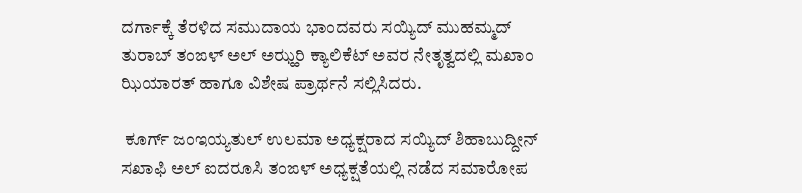ದರ್ಗಾಕ್ಕೆ ತೆರಳಿದ ಸಮುದಾಯ ಭಾಂದವರು ಸಯ್ಯಿದ್ ಮುಹಮ್ಮದ್ ತುರಾಬ್ ತಂಙಳ್ ಅಲ್ ಅಝ್ಹರಿ ಕ್ಯಾಲಿಕೆಟ್ ಅವರ ನೇತೃತ್ವದಲ್ಲಿ ಮಖಾಂ ಝಿಯಾರತ್ ಹಾಗೂ ವಿಶೇಷ ಪ್ರಾರ್ಥನೆ ಸಲ್ಲಿಸಿದರು.

 ಕೂರ್ಗ್ ಜಂಇಯ್ಯತುಲ್ ಉಲಮಾ ಅಧ್ಯಕ್ಷರಾದ ಸಯ್ಯಿದ್ ಶಿಹಾಬುದ್ದೀನ್ ಸಖಾಫಿ ಅಲ್ ಐದರೂಸಿ ತಂಙಳ್ ಅಧ್ಯಕ್ಷತೆಯಲ್ಲಿ ನಡೆದ ಸಮಾರೋಪ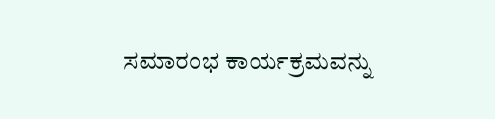ಸಮಾರಂಭ ಕಾರ್ಯಕ್ರಮವನ್ನು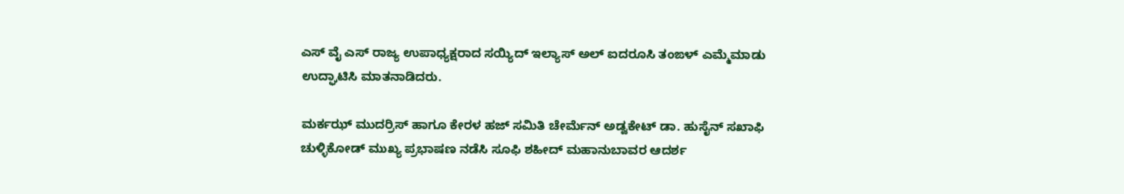ಎಸ್ ವೈ ಎಸ್ ರಾಜ್ಯ ಉಪಾಧ್ಯಕ್ಷರಾದ ಸಯ್ಯಿದ್ ಇಲ್ಯಾಸ್ ಅಲ್ ಐದರೂಸಿ ತಂಙಳ್ ಎಮ್ಮೆಮಾಡು ಉದ್ಘಾಟಿಸಿ ಮಾತನಾಡಿದರು.

ಮರ್ಕಝ್ ಮುದರ್ರಿಸ್ ಹಾಗೂ ಕೇರಳ ಹಜ್ ಸಮಿತಿ ಚೇರ್ಮೆನ್ ಅಡ್ವಕೇಟ್ ಡಾ. ಹುಸೈನ್ ಸಖಾಫಿ ಚುಳ್ಳಿಕೋಡ್ ಮುಖ್ಯ ಪ್ರಭಾಷಣ ನಡೆಸಿ ಸೂಫಿ ಶಹೀದ್ ಮಹಾನುಬಾವರ ಆದರ್ಶ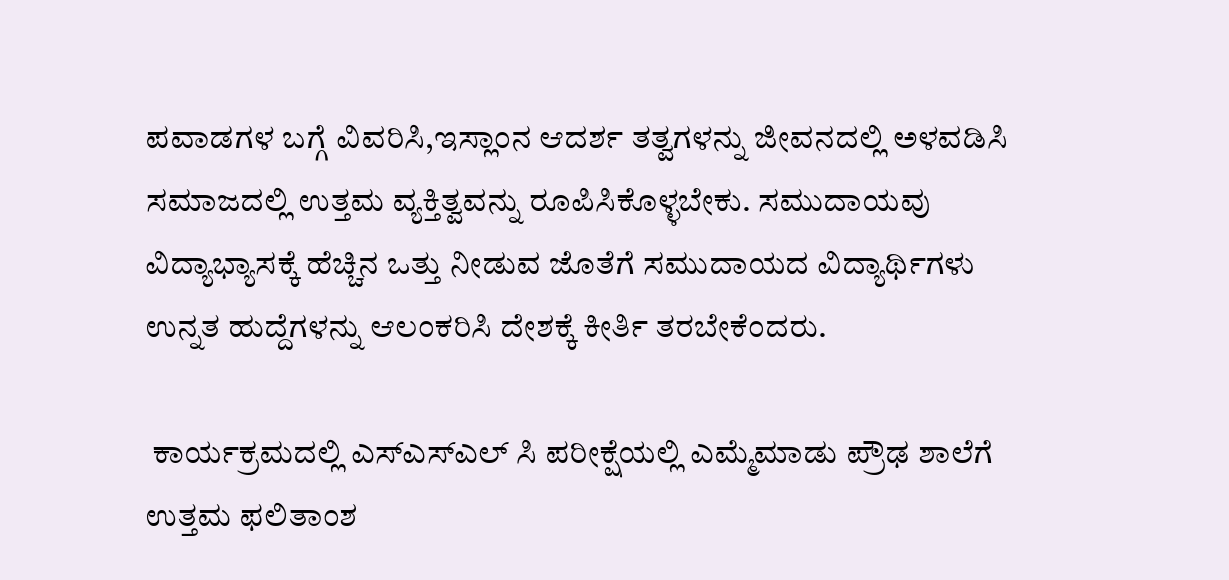ಪವಾಡಗಳ ಬಗ್ಗೆ ವಿವರಿಸಿ,ಇಸ್ಲಾಂನ ಆದರ್ಶ ತತ್ವಗಳನ್ನು ಜೀವನದಲ್ಲಿ ಅಳವಡಿಸಿ ಸಮಾಜದಲ್ಲಿ ಉತ್ತಮ ವ್ಯಕ್ತಿತ್ವವನ್ನು ರೂಪಿಸಿಕೊಳ್ಳಬೇಕು. ಸಮುದಾಯವು ವಿದ್ಯಾಭ್ಯಾಸಕ್ಕೆ ಹೆಚ್ಚಿನ ಒತ್ತು ನೀಡುವ ಜೊತೆಗೆ ಸಮುದಾಯದ ವಿದ್ಯಾರ್ಥಿಗಳು ಉನ್ನತ ಹುದ್ದೆಗಳನ್ನು ಆಲಂಕರಿಸಿ ದೇಶಕ್ಕೆ ಕೀರ್ತಿ ತರಬೇಕೆಂದರು.

 ಕಾರ್ಯಕ್ರಮದಲ್ಲಿ ಎಸ್ಎಸ್ಎಲ್ ಸಿ ಪರೀಕ್ಷೆಯಲ್ಲಿ ಎಮ್ಮೆಮಾಡು ಪ್ರೌಢ ಶಾಲೆಗೆ ಉತ್ತಮ ಫಲಿತಾಂಶ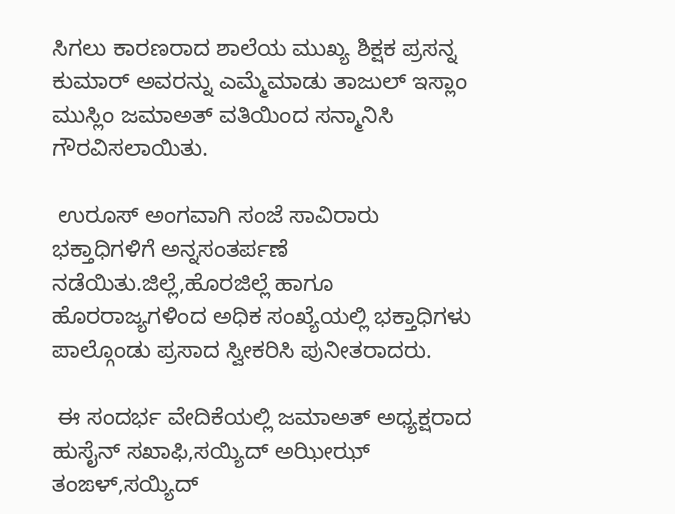ಸಿಗಲು ಕಾರಣರಾದ ಶಾಲೆಯ ಮುಖ್ಯ ಶಿಕ್ಷಕ ಪ್ರಸನ್ನ ಕುಮಾರ್ ಅವರನ್ನು ಎಮ್ಮೆಮಾಡು ತಾಜುಲ್ ಇಸ್ಲಾಂ ಮುಸ್ಲಿಂ ಜಮಾಅತ್ ವತಿಯಿಂದ ಸನ್ಮಾನಿಸಿ ಗೌರವಿಸಲಾಯಿತು.

 ಉರೂಸ್ ಅಂಗವಾಗಿ ಸಂಜೆ ಸಾವಿರಾರು ಭಕ್ತಾಧಿಗಳಿಗೆ ಅನ್ನಸಂತರ್ಪಣೆ ನಡೆಯಿತು.ಜಿಲ್ಲೆ,ಹೊರಜಿಲ್ಲೆ ಹಾಗೂ ಹೊರರಾಜ್ಯಗಳಿಂದ ಅಧಿಕ ಸಂಖ್ಯೆಯಲ್ಲಿ ಭಕ್ತಾಧಿಗಳು ಪಾಲ್ಗೊಂಡು ಪ್ರಸಾದ ಸ್ವೀಕರಿಸಿ ಪುನೀತರಾದರು.

 ಈ ಸಂದರ್ಭ ವೇದಿಕೆಯಲ್ಲಿ ಜಮಾಅತ್ ಅಧ್ಯಕ್ಷರಾದ ಹುಸೈನ್ ಸಖಾಫಿ,ಸಯ್ಯಿದ್ ಅಝೀಝ್ ತಂಙಳ್,ಸಯ್ಯಿದ್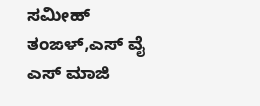ಸಮೀಹ್ ತಂಙಳ್,ಎಸ್ ವೈ ಎಸ್ ಮಾಜಿ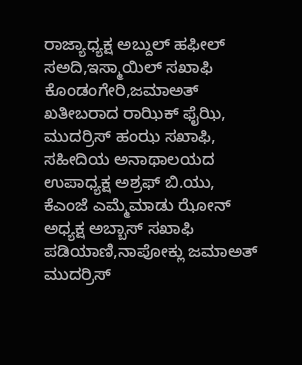ರಾಜ್ಯಾಧ್ಯಕ್ಷ ಅಬ್ದುಲ್ ಹಫೀಲ್ ಸಅದಿ,ಇಸ್ಮಾಯಿಲ್ ಸಖಾಫಿ ಕೊಂಡಂಗೇರಿ,ಜಮಾಅತ್ ಖತೀಬರಾದ ರಾಝಿಕ್ ಫೈಝಿ, ಮುದರ್ರಿಸ್ ಹಂಝ ಸಖಾಫಿ, ಸಹೀದಿಯ ಅನಾಥಾಲಯದ ಉಪಾಧ್ಯಕ್ಷ ಅಶ್ರಫ್ ಬಿ.ಯು, ಕೆಎಂಜೆ ಎಮ್ಮೆಮಾಡು ಝೋನ್ ಅಧ್ಯಕ್ಷ ಅಬ್ಬಾಸ್ ಸಖಾಫಿ ಪಡಿಯಾಣಿ,ನಾಪೋಕ್ಲು ಜಮಾಅತ್ ಮುದರ್ರಿಸ್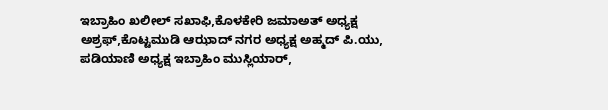ಇಬ್ರಾಹಿಂ ಖಲೀಲ್ ಸಖಾಫಿ,ಕೊಳಕೇರಿ ಜಮಾಅತ್ ಅಧ್ಯಕ್ಷ ಅಶ್ರಫ್,ಕೊಟ್ಟಮುಡಿ ಆಝಾದ್ ನಗರ ಅಧ್ಯಕ್ಷ ಅಹ್ಮದ್ ಪಿ.ಯು, ಪಡಿಯಾಣಿ ಅಧ್ಯಕ್ಷ ಇಬ್ರಾಹಿಂ ಮುಸ್ಲಿಯಾರ್,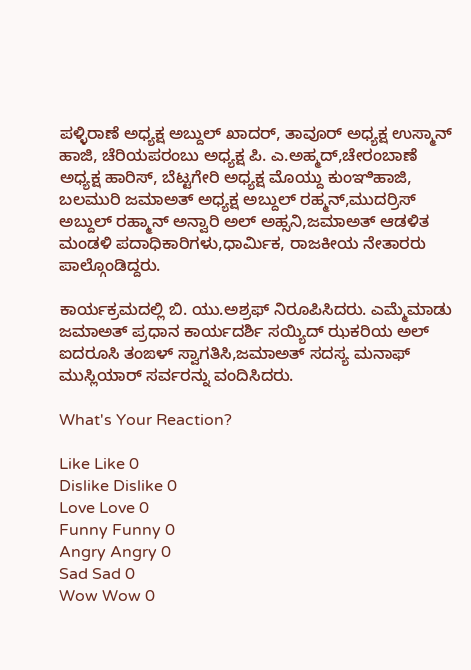ಪಳ್ಳಿರಾಣೆ ಅಧ್ಯಕ್ಷ ಅಬ್ದುಲ್ ಖಾದರ್, ತಾವೂರ್ ಅಧ್ಯಕ್ಷ ಉಸ್ಮಾನ್ ಹಾಜಿ, ಚೆರಿಯಪರಂಬು ಅಧ್ಯಕ್ಷ ಪಿ. ಎ.ಅಹ್ಮದ್,ಚೇರಂಬಾಣೆ ಅಧ್ಯಕ್ಷ ಹಾರಿಸ್, ಬೆಟ್ಟಗೇರಿ ಅಧ್ಯಕ್ಷ ಮೊಯ್ದು ಕುಂಞಿಹಾಜಿ, ಬಲಮುರಿ ಜಮಾಅತ್ ಅಧ್ಯಕ್ಷ ಅಬ್ದುಲ್ ರಹ್ಮನ್,ಮುದರ್ರಿಸ್ ಅಬ್ದುಲ್ ರಹ್ಮಾನ್ ಅನ್ವಾರಿ ಅಲ್ ಅಹ್ಸನಿ,ಜಮಾಅತ್ ಆಡಳಿತ ಮಂಡಳಿ ಪದಾಧಿಕಾರಿಗಳು,ಧಾರ್ಮಿಕ, ರಾಜಕೀಯ ನೇತಾರರು ಪಾಲ್ಗೊಂಡಿದ್ದರು.

ಕಾರ್ಯಕ್ರಮದಲ್ಲಿ ಬಿ. ಯು.ಅಶ್ರಫ್ ನಿರೂಪಿಸಿದರು. ಎಮ್ಮೆಮಾಡು ಜಮಾಅತ್ ಪ್ರಧಾನ ಕಾರ್ಯದರ್ಶಿ ಸಯ್ಯಿದ್ ಝಕರಿಯ ಅಲ್ ಐದರೂಸಿ ತಂಙಳ್ ಸ್ವಾಗತಿಸಿ,ಜಮಾಅತ್ ಸದಸ್ಯ ಮನಾಫ್ ಮುಸ್ಲಿಯಾರ್ ಸರ್ವರನ್ನು ವಂದಿಸಿದರು.

What's Your Reaction?

Like Like 0
Dislike Dislike 0
Love Love 0
Funny Funny 0
Angry Angry 0
Sad Sad 0
Wow Wow 0